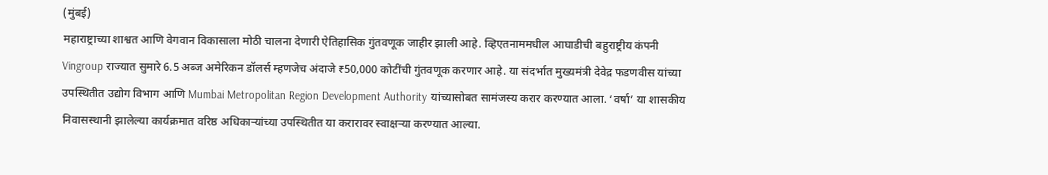(मुंबई)
महाराष्ट्राच्या शाश्वत आणि वेगवान विकासाला मोठी चालना देणारी ऐतिहासिक गुंतवणूक जाहीर झाली आहे. व्हिएतनाममधील आघाडीची बहुराष्ट्रीय कंपनी Vingroup राज्यात सुमारे 6.5 अब्ज अमेरिकन डॉलर्स म्हणजेच अंदाजे ₹50,000 कोटींची गुंतवणूक करणार आहे. या संदर्भात मुख्यमंत्री देवेद्र फडणवीस यांच्या उपस्थितीत उद्योग विभाग आणि Mumbai Metropolitan Region Development Authority यांच्यासोबत सामंजस्य करार करण्यात आला. ‘वर्षा’ या शासकीय निवासस्थानी झालेल्या कार्यक्रमात वरिष्ठ अधिकाऱ्यांच्या उपस्थितीत या करारावर स्वाक्षऱ्या करण्यात आल्या.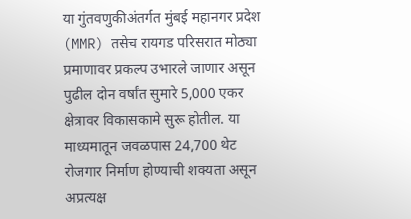या गुंतवणुकीअंतर्गत मुंबई महानगर प्रदेश (MMR) तसेच रायगड परिसरात मोठ्या प्रमाणावर प्रकल्प उभारले जाणार असून पुढील दोन वर्षांत सुमारे 5,000 एकर क्षेत्रावर विकासकामे सुरू होतील. या माध्यमातून जवळपास 24,700 थेट रोजगार निर्माण होण्याची शक्यता असून अप्रत्यक्ष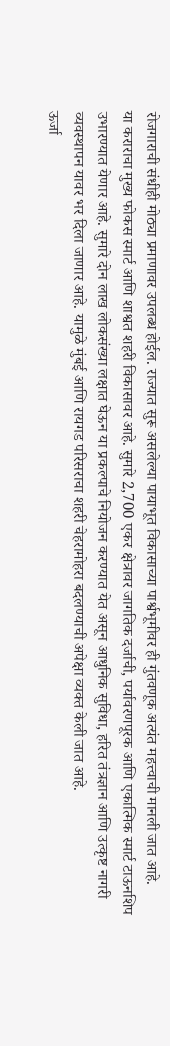रोजगाराची संधीही मोठ्या प्रमाणावर उपलब्ध होईल. राज्यात सुरू असलेल्या पायाभूत विकासाच्या पार्श्वभूमीवर ही गुंतवणूक अत्यंत महत्त्वाची मानली जात आहे.
या कराराचा मुख्य फोकस स्मार्ट आणि शाश्वत शहरी विकासावर आहे. सुमारे 2,700 एकर क्षेत्रावर जागतिक दर्जाची, पर्यावरणपूरक आणि एकात्मिक स्मार्ट टाऊनशिप उभारण्यात येणार आहे. सुमारे दोन लाख लोकसंख्या लक्षात घेऊन या प्रकल्पाचे नियोजन करण्यात येत असून आधुनिक सुविधा, हरित तंत्रज्ञान आणि उत्कृष्ट नागरी व्यवस्थापन यावर भर दिला जाणार आहे. यामुळे मुंबई आणि रायगड परिसराचा शहरी चेहरामोहरा बदलण्याची अपेक्षा व्यक्त केली जात आहे.
ऊर्जा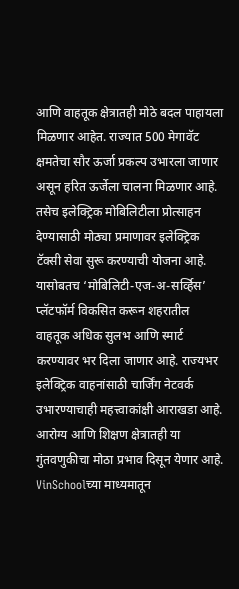आणि वाहतूक क्षेत्रातही मोठे बदल पाहायला मिळणार आहेत. राज्यात 500 मेगावॅट क्षमतेचा सौर ऊर्जा प्रकल्प उभारला जाणार असून हरित ऊर्जेला चालना मिळणार आहे. तसेच इलेक्ट्रिक मोबिलिटीला प्रोत्साहन देण्यासाठी मोठ्या प्रमाणावर इलेक्ट्रिक टॅक्सी सेवा सुरू करण्याची योजना आहे. यासोबतच ‘मोबिलिटी-एज-अ-सर्व्हिस’ प्लॅटफॉर्म विकसित करून शहरातील वाहतूक अधिक सुलभ आणि स्मार्ट करण्यावर भर दिला जाणार आहे. राज्यभर इलेक्ट्रिक वाहनांसाठी चार्जिंग नेटवर्क उभारण्याचाही महत्त्वाकांक्षी आराखडा आहे.
आरोग्य आणि शिक्षण क्षेत्रातही या गुंतवणुकीचा मोठा प्रभाव दिसून येणार आहे. VinSchoolच्या माध्यमातून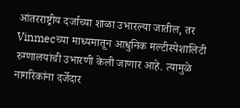आंतरराष्ट्रीय दर्जाच्या शाळा उभारल्या जातील, तर Vinmecच्या माध्यमातून आधुनिक मल्टीस्पेशालिटी रुग्णालयांची उभारणी केली जाणार आहे. त्यामुळे नागरिकांना दर्जेदार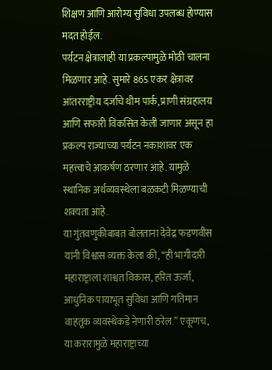शिक्षण आणि आरोग्य सुविधा उपलब्ध होण्यास मदत होईल.
पर्यटन क्षेत्रालाही या प्रकल्पामुळे मोठी चालना मिळणार आहे. सुमारे 865 एकर क्षेत्रावर आंतरराष्ट्रीय दर्जाचे थीम पार्क, प्राणी संग्रहालय आणि सफारी विकसित केली जाणार असून हा प्रकल्प राज्याच्या पर्यटन नकाशावर एक महत्त्वाचे आकर्षण ठरणार आहे. यामुळे स्थानिक अर्थव्यवस्थेला बळकटी मिळण्याची शक्यता आहे.
या गुंतवणुकीबाबत बोलताना देवेद्र फडणवीस यांनी विश्वास व्यक्त केला की, “ही भागीदारी महाराष्ट्राला शाश्वत विकास, हरित ऊर्जा, आधुनिक पायाभूत सुविधा आणि गतिमान वाहतूक व्यवस्थेकडे नेणारी ठरेल.” एकूणच, या करारामुळे महाराष्ट्राच्या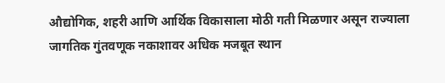औद्योगिक, शहरी आणि आर्थिक विकासाला मोठी गती मिळणार असून राज्याला जागतिक गुंतवणूक नकाशावर अधिक मजबूत स्थान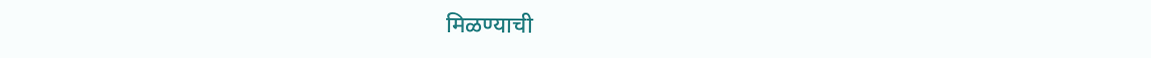मिळण्याची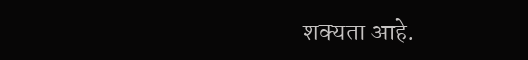शक्यता आहे.